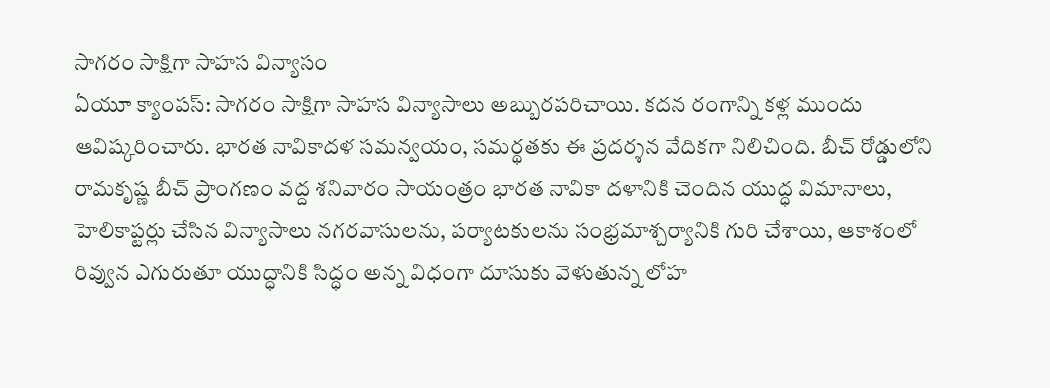సాగరం సాక్షిగా సాహస విన్యాసం
ఏయూ క్యాంపస్: సాగరం సాక్షిగా సాహస విన్యాసాలు అబ్బురపరిచాయి. కదన రంగాన్ని కళ్ల ముందు ఆవిష్కరించారు. భారత నావికాదళ సమన్వయం, సమర్థతకు ఈ ప్రదర్శన వేదికగా నిలిచింది. బీచ్ రోడ్డులోని రామకృష్ణ బీచ్ ప్రాంగణం వద్ద శనివారం సాయంత్రం భారత నావికా దళానికి చెందిన యుద్ధ విమానాలు, హెలికాప్టర్లు చేసిన విన్యాసాలు నగరవాసులను, పర్యాటకులను సంభ్రమాశ్చర్యానికి గురి చేశాయి, ఆకాశంలో రివ్వున ఎగురుతూ యుద్ధానికి సిద్ధం అన్న విధంగా దూసుకు వెళుతున్న లోహ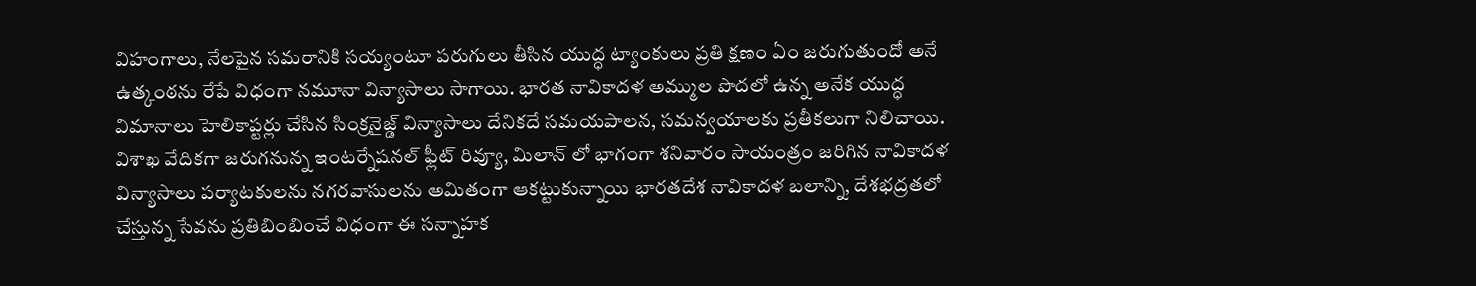విహంగాలు, నేలపైన సమరానికి సయ్యంటూ పరుగులు తీసిన యుద్ధ ట్యాంకులు ప్రతి క్షణం ఏం జరుగుతుందో అనే ఉత్కంఠను రేపే విధంగా నమూనా విన్యాసాలు సాగాయి. భారత నావికాదళ అమ్ముల పొదలో ఉన్న అనేక యుద్ధ విమానాలు హెలికాప్టర్లు చేసిన సింక్రనైజ్డ్ విన్యాసాలు దేనికదే సమయపాలన, సమన్వయాలకు ప్రతీకలుగా నిలిచాయి. విశాఖ వేదికగా జరుగనున్న ఇంటర్నేషనల్ ఫ్లీట్ రివ్యూ, మిలాన్ లో భాగంగా శనివారం సాయంత్రం జరిగిన నావికాదళ విన్యాసాలు పర్యాటకులను నగరవాసులను అమితంగా ఆకట్టుకున్నాయి భారతదేశ నావికాదళ బలాన్ని, దేశభద్రతలో చేస్తున్న సేవను ప్రతిబింబించే విధంగా ఈ సన్నాహక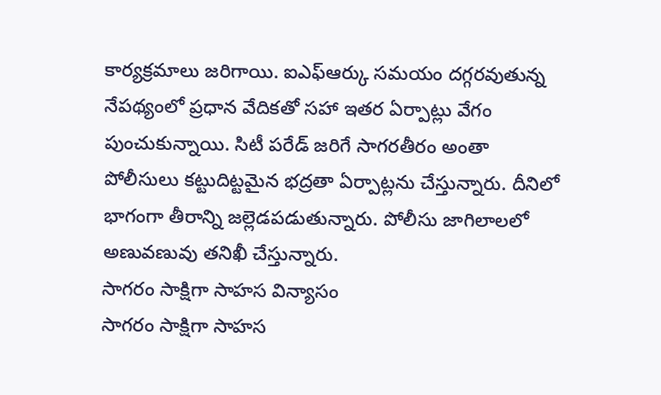కార్యక్రమాలు జరిగాయి. ఐఎఫ్ఆర్కు సమయం దగ్గరవుతున్న నేపథ్యంలో ప్రధాన వేదికతో సహా ఇతర ఏర్పాట్లు వేగం పుంచుకున్నాయి. సిటీ పరేడ్ జరిగే సాగరతీరం అంతా పోలీసులు కట్టుదిట్టమైన భద్రతా ఏర్పాట్లను చేస్తున్నారు. దీనిలో భాగంగా తీరాన్ని జల్లెడపడుతున్నారు. పోలీసు జాగిలాలలో అణువణువు తనిఖీ చేస్తున్నారు.
సాగరం సాక్షిగా సాహస విన్యాసం
సాగరం సాక్షిగా సాహస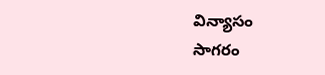విన్యాసం
సాగరం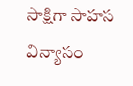సాక్షిగా సాహస విన్యాసం